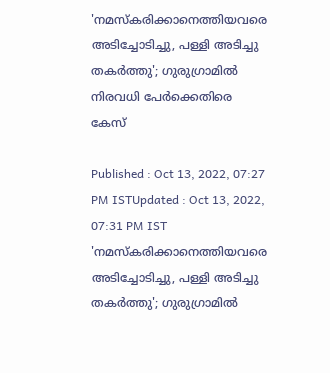'നമസ്കരിക്കാനെത്തിയവരെ അടിച്ചോടിച്ചു, പള്ളി അടിച്ചു തകർത്തു'; ഗുരുഗ്രാമിൽ നിരവധി പേർക്കെതിരെ കേസ്

Published : Oct 13, 2022, 07:27 PM ISTUpdated : Oct 13, 2022, 07:31 PM IST
'നമസ്കരിക്കാനെത്തിയവരെ അടിച്ചോടിച്ചു, പള്ളി അടിച്ചു തകർത്തു'; ഗുരുഗ്രാമിൽ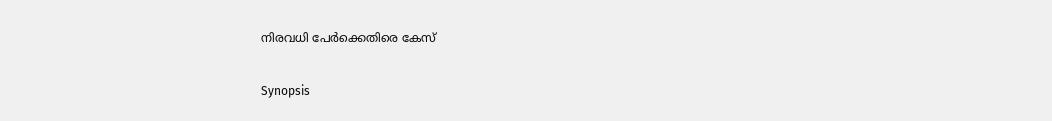നിരവധി പേർക്കെതിരെ കേസ്

Synopsis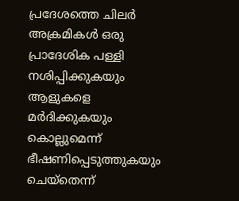പ്രദേശത്തെ ചിലര്‍ അക്രമികൾ ഒരു പ്രാദേശിക പള്ളി നശിപ്പിക്കുകയും ആളുകളെ മർദിക്കുകയും കൊല്ലുമെന്ന് ഭീഷണിപ്പെടുത്തുകയും ചെയ്തെന്ന്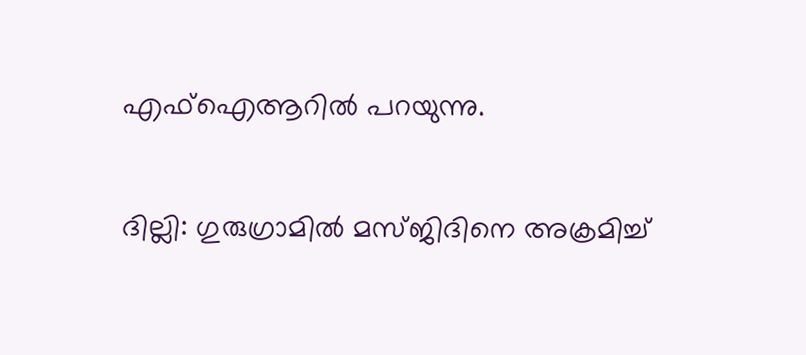എഫ്‌ഐ‌ആറിൽ പറയുന്നു.

ദില്ലി: ഗുരുഗ്രാമിൽ മസ്ജിദിനെ അക്രമിച്ച്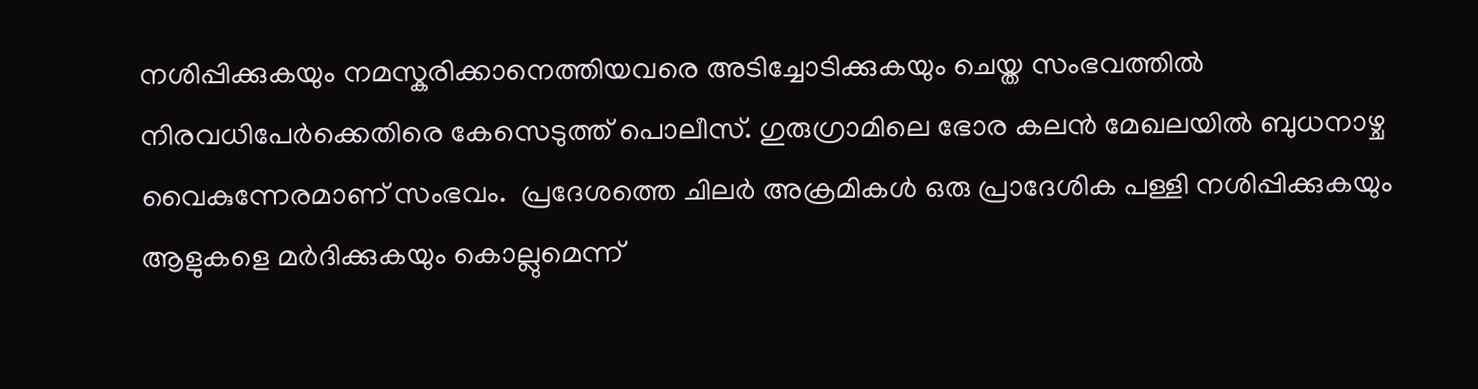നശിപ്പിക്കുകയും നമസ്കരിക്കാനെത്തിയവരെ അടിച്ചോടിക്കുകയും ചെയ്ത സംഭവത്തിൽ നിരവധിപേർക്കെതിരെ കേസെടുത്ത് പൊലീസ്. ഗുരുഗ്രാമിലെ ഭോര കലൻ മേഖലയിൽ ബുധനാഴ്ച വൈകുന്നേരമാണ് സംഭവം.  പ്രദേശത്തെ ചിലര്‍ അക്രമികൾ ഒരു പ്രാദേശിക പള്ളി നശിപ്പിക്കുകയും ആളുകളെ മർദിക്കുകയും കൊല്ലുമെന്ന്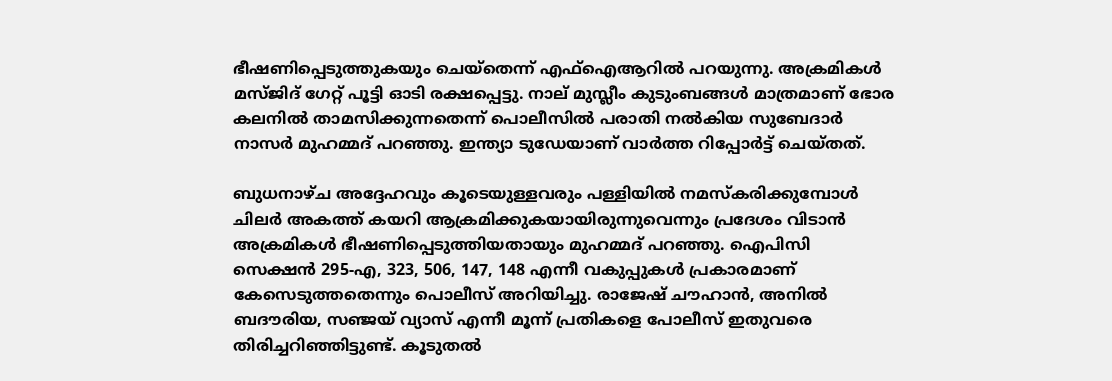ഭീഷണിപ്പെടുത്തുകയും ചെയ്തെന്ന് എഫ്‌ഐ‌ആറിൽ പറയുന്നു. അക്രമികൾ മസ്ജിദ് ഗേറ്റ് പൂട്ടി ഓടി രക്ഷപ്പെട്ടു. നാല് മുസ്ലീം കുടുംബങ്ങൾ മാത്രമാണ് ഭോര കലനിൽ താമസിക്കുന്നതെന്ന് പൊലീസിൽ പരാതി നൽകിയ സുബേദാർ നാസർ മുഹമ്മദ് പറഞ്ഞു. ഇന്ത്യാ ‍ടുഡേയാണ് വാർത്ത റിപ്പോർട്ട് ചെയ്തത്.

ബുധനാഴ്ച അദ്ദേഹവും കൂടെയുള്ളവരും പള്ളിയിൽ നമസ്‌കരിക്കുമ്പോൾ ചിലർ അകത്ത് കയറി ആക്രമിക്കുകയായിരുന്നുവെന്നും പ്രദേശം വിടാൻ അക്രമികൾ ഭീഷണിപ്പെടുത്തിയതായും മുഹമ്മദ് പറഞ്ഞു. ഐപിസി സെക്ഷൻ 295-എ, 323, 506, 147, 148 എന്നീ വകുപ്പുകൾ പ്രകാരമാണ് കേസെടുത്തതെന്നും പൊലീസ് അറിയിച്ചു. രാജേഷ് ചൗഹാൻ, അനിൽ ബദൗരിയ, സഞ്ജയ് വ്യാസ് എന്നീ മൂന്ന് പ്രതികളെ പോലീസ് ഇതുവരെ തിരിച്ചറിഞ്ഞിട്ടുണ്ട്. കൂടുതൽ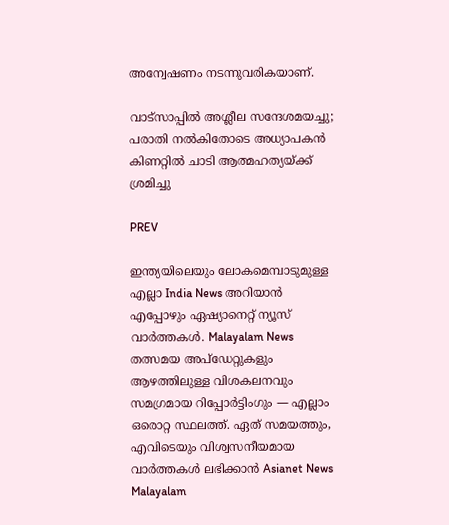അന്വേഷണം നടന്നുവരികയാണ്.

വാട്‌സാപ്പില്‍ അശ്ലീല സന്ദേശമയച്ചു; പരാതി നല്‍കിതോടെ അധ്യാപകന്‍ കിണറ്റില്‍ ചാടി ആത്മഹത്യയ്ക്ക് ശ്രമിച്ചു

PREV

ഇന്ത്യയിലെയും ലോകമെമ്പാടുമുള്ള എല്ലാ India News അറിയാൻ എപ്പോഴും ഏഷ്യാനെറ്റ് ന്യൂസ് വാർത്തകൾ. Malayalam News   തത്സമയ അപ്‌ഡേറ്റുകളും ആഴത്തിലുള്ള വിശകലനവും സമഗ്രമായ റിപ്പോർട്ടിംഗും — എല്ലാം ഒരൊറ്റ സ്ഥലത്ത്. ഏത് സമയത്തും, എവിടെയും വിശ്വസനീയമായ വാർത്തകൾ ലഭിക്കാൻ Asianet News Malayalam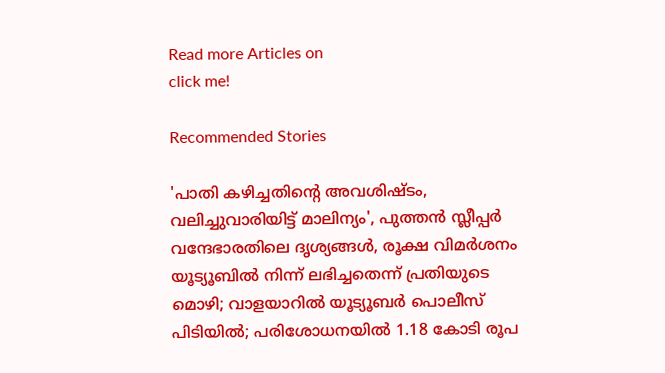Read more Articles on
click me!

Recommended Stories

'പാതി കഴിച്ചതിന്റെ അവശിഷ്ടം, വലിച്ചുവാരിയിട്ട് മാലിന്യം', പുത്തൻ സ്ലീപ്പർ വന്ദേഭാരതിലെ ദൃശ്യങ്ങൾ, രൂക്ഷ വിമർശനം
യൂട്യൂബിൽ നിന്ന് ലഭിച്ചതെന്ന് പ്രതിയുടെ മൊഴി; വാളയാറിൽ യൂട്യൂബർ പൊലീസ് പിടിയിൽ; പരിശോധനയിൽ 1.18 കോടി രൂപ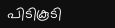പിടികൂടി